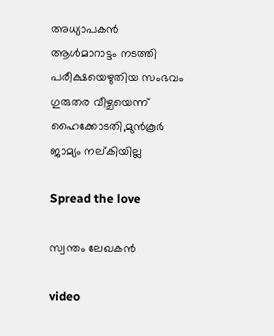അധ്യാപകൻ ആൾമാറാട്ടം നടത്തി പരീക്ഷയെഴുതിയ സംഭവം ഗുരുതര വീഴ്ചയെന്ന് ഹൈക്കോടതി,മുൻകൂർ ജാമ്യം നല്കിയില്ല

Spread the love

സ്വന്തം ലേഖകൻ

video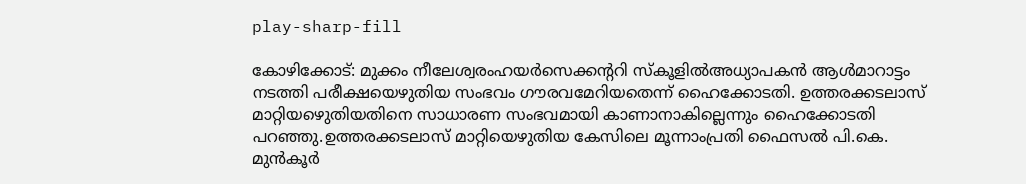play-sharp-fill

കോഴിക്കോട്: മുക്കം നീലേശ്വരംഹയർസെക്കന്ററി സ്‌കൂളിൽഅധ്യാപകൻ ആൾമാറാട്ടം നടത്തി പരീക്ഷയെഴുതിയ സംഭവം ഗൗരവമേറിയതെന്ന് ഹൈക്കോടതി. ഉത്തരക്കടലാസ് മാറ്റിയഴെുതിയതിനെ സാധാരണ സംഭവമായി കാണാനാകില്ലെന്നും ഹൈക്കോടതി പറഞ്ഞു.ഉത്തരക്കടലാസ് മാറ്റിയെഴുതിയ കേസിലെ മൂന്നാംപ്രതി ഫൈസൽ പി.കെ. മുൻകൂർ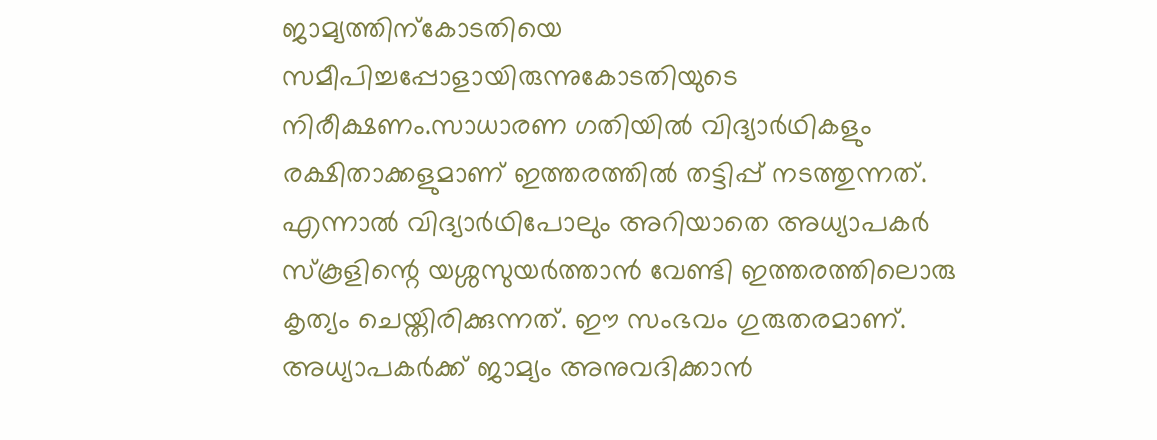ജാമ്യത്തിന്‌കോടതിയെ സമീപിച്ചപ്പോളായിരുന്നുകോടതിയുടെ നിരീക്ഷണം.സാധാരണ ഗതിയിൽ വിദ്യാർഥികളും രക്ഷിതാക്കളുമാണ് ഇത്തരത്തിൽ തട്ടിപ്പ് നടത്തുന്നത്. എന്നാൽ വിദ്യാർഥിപോലും അറിയാതെ അധ്യാപകർ സ്‌കൂളിന്റെ യശ്ശസുയർത്താൻ വേണ്ടി ഇത്തരത്തിലൊരു കൃത്യം ചെയ്തിരിക്കുന്നത്. ഈ സംഭവം ഗുരുതരമാണ്. അധ്യാപകർക്ക് ജാമ്യം അനുവദിക്കാൻ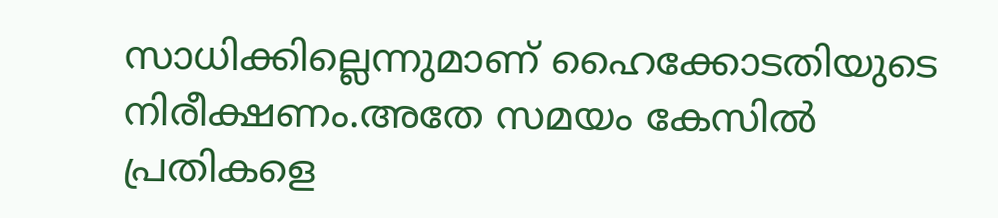സാധിക്കില്ലെന്നുമാണ് ഹൈക്കോടതിയുടെ നിരീക്ഷണം.അതേ സമയം കേസിൽ പ്രതികളെ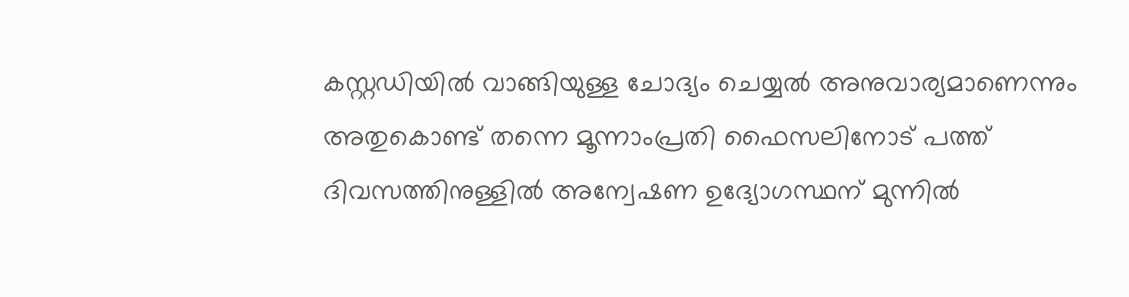കസ്റ്റഡിയിൽ വാങ്ങിയുള്ള ചോദ്യം ചെയ്യൽ അനുവാര്യമാണെന്നും അതുകൊണ്ട് തന്നെ മൂന്നാംപ്രതി ഫൈസലിനോട് പത്ത് ദിവസത്തിനുള്ളിൽ അന്വേഷണ ഉദ്യോഗസ്ഥന് മുന്നിൽ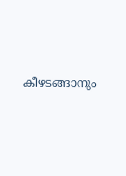കീഴടങ്ങാനും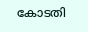കോടതി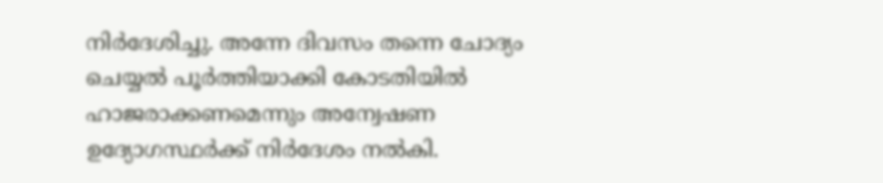നിർദേശിച്ചു. അന്നേ ദിവസം തന്നെ ചോദ്യം ചെയ്യൽ പൂർത്തിയാക്കി കോടതിയിൽ ഹാജരാക്കണമെന്നും അന്വേഷണ ഉദ്യോഗസ്ഥർക്ക് നിർദേശം നൽകി.